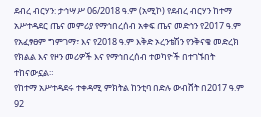ደብረ ብርሃን: ታኅሣሥ 06/2018 ዓ.ም (አሚኮ) የደብረ ብርሃን ከተማ አሥተዳደር ጤና መምሪያ የማኅበረሰብ አቀፍ ጤና መድኅን የ2017 ዓ.ም የአፈፃፀም ግምገማ፣ እና የ2018 ዓ.ም እቅድ ኦረንቴሽን የንቅናቄ መድረክ የክልል እና የዞን መሪዎች እና የማኅበረሰብ ተወካዮች በተገኙበት ተከናውኗል።
የከተማ አሥተዳደሩ ተቀዳሚ ምክትል ከንቲባ በድሉ ውብሸት በ2017 ዓ.ም 92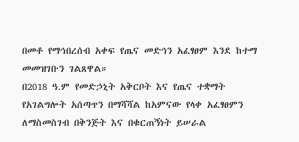በመቶ የማኅበረሰብ አቀፍ የጤና መድኅን አፈፃፀም እንደ ከተማ መመዝገቡን ገልጸዋል።
በ2018 ዓ.ም የመድኃኒት አቅርቦት እና የጤና ተቋማት የአገልግሎት አሰጣጥን በማሻሻል ከአምናው የላቀ አፈፃፀምን ለማስመስገብ በቅንጅት እና በቁርጠኝነት ይሠራል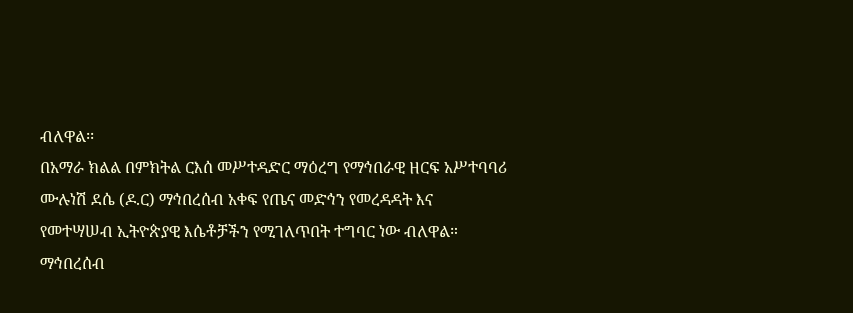ብለዋል፡፡
በአማራ ክልል በምክትል ርእሰ መሥተዳድር ማዕረግ የማኅበራዊ ዘርፍ አሥተባባሪ ሙሉነሽ ደሴ (ዶ.ር) ማኅበረሰብ አቀፍ የጤና መድኅን የመረዳዳት እና የመተሣሠብ ኢትዮጵያዊ እሴቶቻችን የሚገለጥበት ተግባር ነው ብለዋል።
ማኅበረሰብ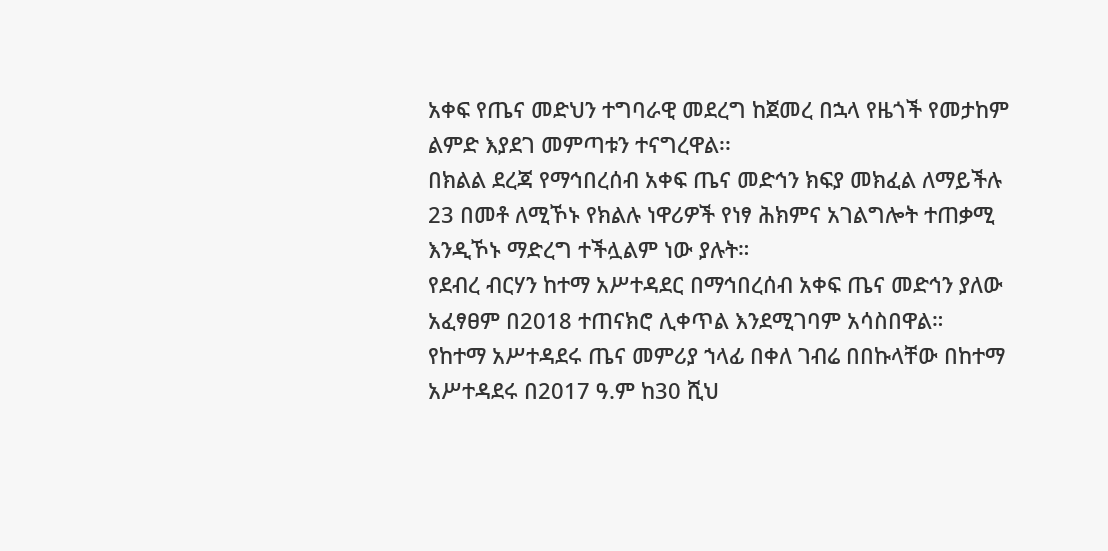አቀፍ የጤና መድህን ተግባራዊ መደረግ ከጀመረ በኋላ የዜጎች የመታከም ልምድ እያደገ መምጣቱን ተናግረዋል፡፡
በክልል ደረጃ የማኅበረሰብ አቀፍ ጤና መድኅን ክፍያ መክፈል ለማይችሉ 23 በመቶ ለሚኾኑ የክልሉ ነዋሪዎች የነፃ ሕክምና አገልግሎት ተጠቃሚ እንዲኾኑ ማድረግ ተችሏልም ነው ያሉት።
የደብረ ብርሃን ከተማ አሥተዳደር በማኅበረሰብ አቀፍ ጤና መድኅን ያለው አፈፃፀም በ2018 ተጠናክሮ ሊቀጥል እንደሚገባም አሳስበዋል።
የከተማ አሥተዳደሩ ጤና መምሪያ ኀላፊ በቀለ ገብሬ በበኩላቸው በከተማ አሥተዳደሩ በ2017 ዓ.ም ከ30 ሺህ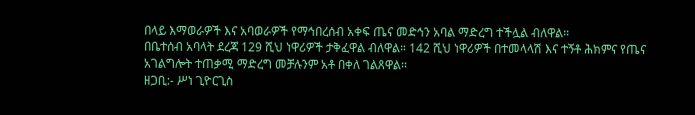በላይ እማወራዎች እና አባወራዎች የማኅበረሰብ አቀፍ ጤና መድኅን አባል ማድረግ ተችሏል ብለዋል።
በቤተሰብ አባላት ደረጃ 129 ሺህ ነዋሪዎች ታቅፈዋል ብለዋል። 142 ሺህ ነዋሪዎች በተመላላሽ እና ተኝቶ ሕክምና የጤና አገልግሎት ተጠቃሚ ማድረግ መቻሉንም አቶ በቀለ ገልጸዋል፡፡
ዘጋቢ:- ሥነ ጊዮርጊስ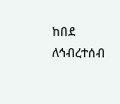ከበደ
ለኅብረተሰብ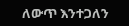ለውጥ እንተጋለን